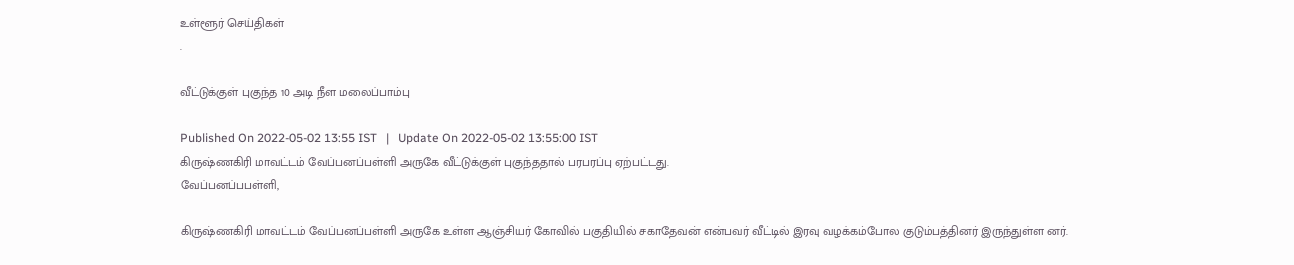உள்ளூர் செய்திகள்
.

வீட்டுக்குள் புகுந்த 10 அடி நீள மலைப்பாம்பு

Published On 2022-05-02 13:55 IST   |   Update On 2022-05-02 13:55:00 IST
கிருஷ்ணகிரி மாவட்டம் வேப்பனப்பள்ளி அருகே வீட்டுக்குள் புகுந்ததால் பரபரப்பு ஏற்பட்டது.
வேப்பனப்பபள்ளி,

கிருஷ்ணகிரி மாவட்டம் வேப்பனப்பள்ளி அருகே உள்ள ஆஞ்சியர் கோவில் பகுதியில் சகாதேவன் என்பவர் வீட்டில் இரவு வழக்கம்போல குடும்பத்தினர் இருந்துள்ள னர்.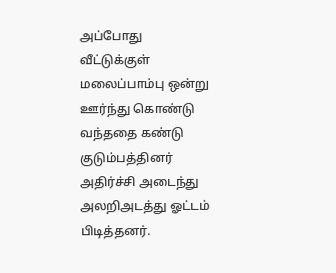அப்போது வீட்டுக்குள் மலைப்பாம்பு ஒன்று ஊர்ந்து கொண்டு வந்ததை கண்டு குடும்பத்தினர் அதிர்ச்சி அடைந்து அலறிஅடத்து ஓட்டம் பிடித்தனர்.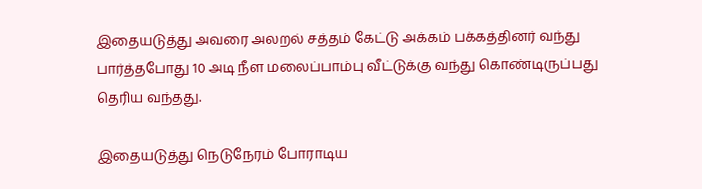இதையடுத்து அவரை அலறல் சத்தம் கேட்டு அக்கம் பக்கத்தினர் வந்து பார்த்தபோது 10 அடி நீள மலைப்பாம்பு வீட்டுக்கு வந்து கொண்டிருப்பது தெரிய வந்தது.

இதையடுத்து நெடுநேரம் போராடிய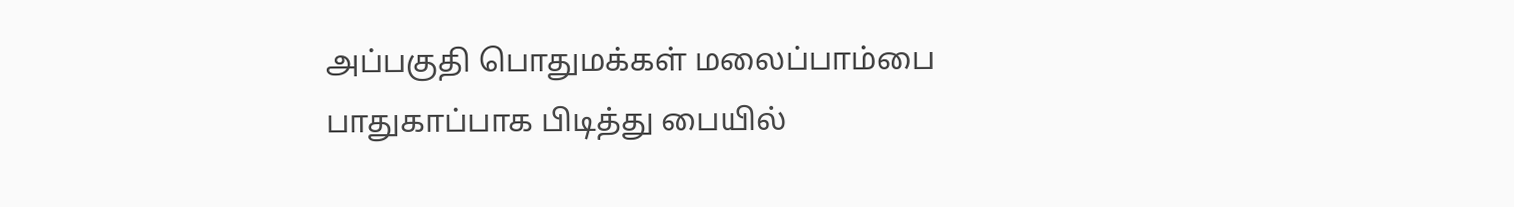அப்பகுதி பொதுமக்கள் மலைப்பாம்பை பாதுகாப்பாக பிடித்து பையில்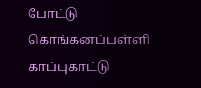போட்டு கொங்கனப்பள்ளி காப்புகாட்டு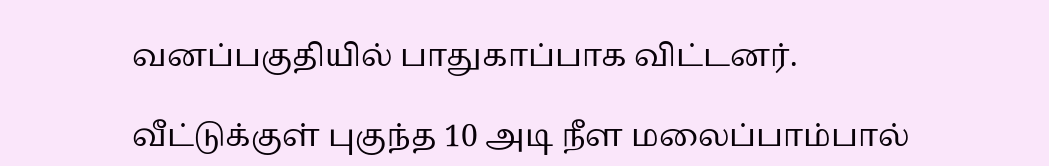வனப்பகுதியில் பாதுகாப்பாக விட்டனர்.

வீட்டுக்குள் புகுந்த 10 அடி நீள மலைப்பாம்பால்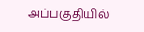அப்பகுதியில்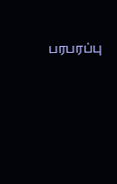பரபரப்பு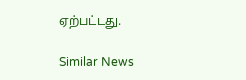ஏற்பட்டது.

Similar News